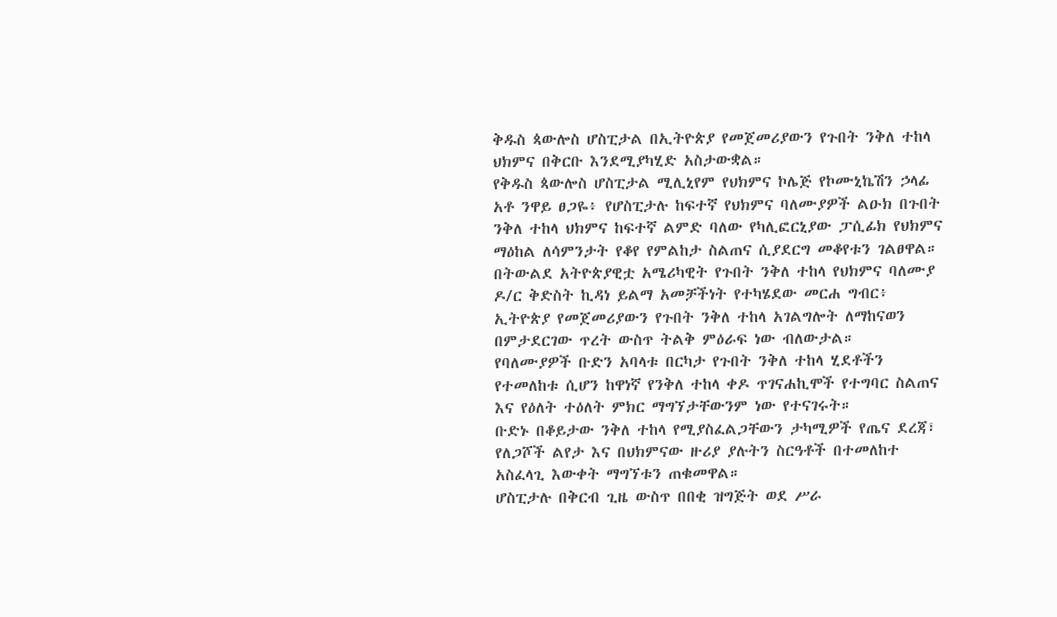ቅዱስ ጳውሎስ ሆስፒታል በኢትዮጵያ የመጀመሪያውን የጉበት ንቅለ ተከላ ህክምና በቅርቡ እንደሚያካሂድ አስታውቋል።
የቅዱስ ጳውሎስ ሆስፒታል ሚሊኒየም የህክምና ኮሌጅ የኮሙኒኬሽን ኃላፊ አቶ ንዋይ ፀጋዬ፥ የሆስፒታሉ ከፍተኛ የህክምና ባለሙያዎች ልዑክ በጉበት ንቅለ ተከላ ህክምና ከፍተኛ ልምድ ባለው የካሊፎርኒያው ፓሲፊክ የህክምና ማዕከል ለሳምንታት የቆየ የምልከታ ስልጠና ሲያደርግ መቆየቱን ገልፀዋል።
በትውልደ አትዮጵያዊቷ አሜሪካዊት የጉበት ንቅለ ተከላ የህክምና ባለሙያ ዶ/ር ቅድስት ኪዳነ ይልማ አመቻችነት የተካሄደው መርሐ ግብር፥ ኢትዮጵያ የመጀመሪያውን የጉበት ንቅለ ተከላ አገልግሎት ለማከናወን በምታደርገው ጥረት ውስጥ ትልቅ ምዕራፍ ነው ብለውታል።
የባለሙያዎች ቡድን አባላቱ በርካታ የጉበት ንቅለ ተከላ ሂደቶችን የተመለከቱ ሲሆን ከዋነኛ የንቅለ ተከላ ቀዶ ጥገናሐኪሞች የተግባር ስልጠና እና የዕለት ተዕለት ምክር ማግኘታቸውንም ነው የተናገሩት።
ቡድኑ በቆይታው ንቅለ ተከላ የሚያስፈልጋቸውን ታካሚዎች የጤና ደረጃ፣ የለጋሾች ልየታ እና በህክምናው ዙሪያ ያሉትን ስርዓቶች በተመለከተ አስፈላጊ እውቀት ማግኘቱን ጠቁመዋል።
ሆስፒታሉ በቅርብ ጊዜ ውስጥ በበቂ ዝግጅት ወደ ሥራ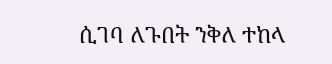ሲገባ ለጉበት ንቅለ ተከላ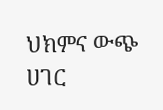ህክምና ውጭ ሀገር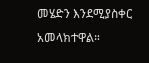መሄድን እንደሚያስቀር አመላክተዋል።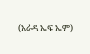(አራዳ ኤፍ ኤም)